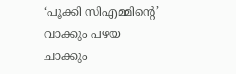‘പൂക്കി സിഎമ്മിന്റെ’ വാക്കും പഴയ ചാക്കും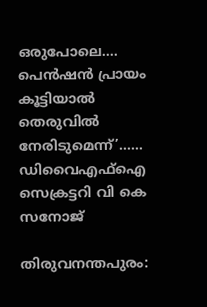ഒരുപോലെ…. പെൻഷൻ പ്രായം കൂട്ടിയാൽ തെരുവിൽ നേരിടുമെന്ന്’…… ഡിവൈഎഫ്ഐ സെക്രട്ടറി വി കെ സനോജ്

തിരുവനന്തപുരം: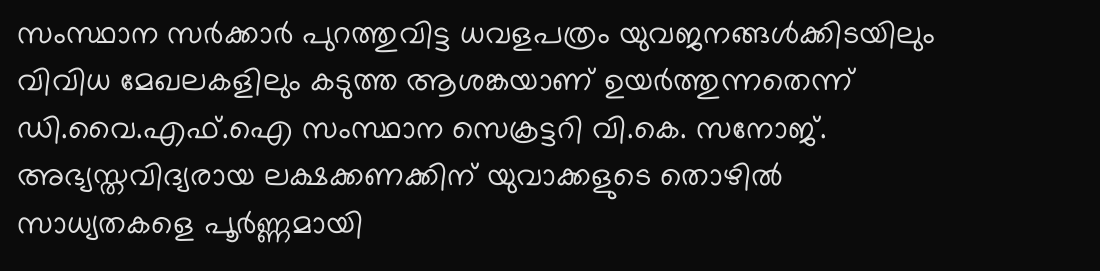സംസ്ഥാന സർക്കാർ പുറത്തുവിട്ട ധവളപത്രം യുവജനങ്ങൾക്കിടയിലും വിവിധ മേഖലകളിലും കടുത്ത ആശങ്കയാണ് ഉയർത്തുന്നതെന്ന് ഡി.വൈ.എഫ്.ഐ സംസ്ഥാന സെക്രട്ടറി വി.കെ. സനോജ്. അഭ്യസ്തവിദ്യരായ ലക്ഷക്കണക്കിന് യുവാക്കളുടെ തൊഴിൽ സാധ്യതകളെ പൂർണ്ണമായി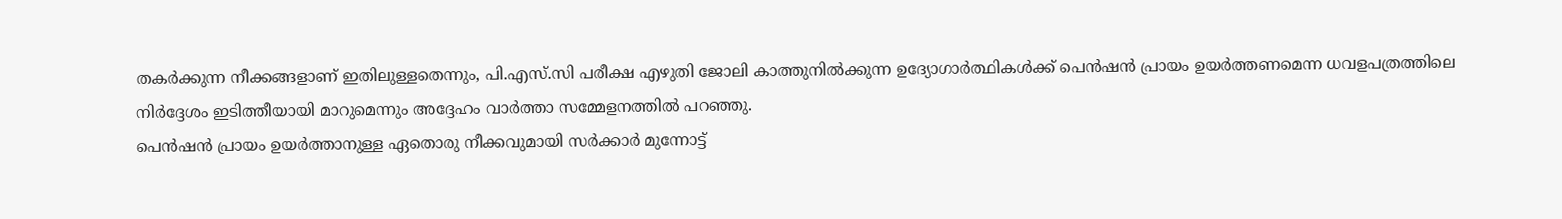തകർക്കുന്ന നീക്കങ്ങളാണ് ഇതിലുള്ളതെന്നും, പി.എസ്.സി പരീക്ഷ എഴുതി ജോലി കാത്തുനിൽക്കുന്ന ഉദ്യോഗാർത്ഥികൾക്ക് പെൻഷൻ പ്രായം ഉയർത്തണമെന്ന ധവളപത്രത്തിലെ നിർദ്ദേശം ഇടിത്തീയായി മാറുമെന്നും അദ്ദേഹം വാർത്താ സമ്മേളനത്തിൽ പറഞ്ഞു.
പെൻഷൻ പ്രായം ഉയർത്താനുള്ള ഏതൊരു നീക്കവുമായി സർക്കാർ മുന്നോട്ട്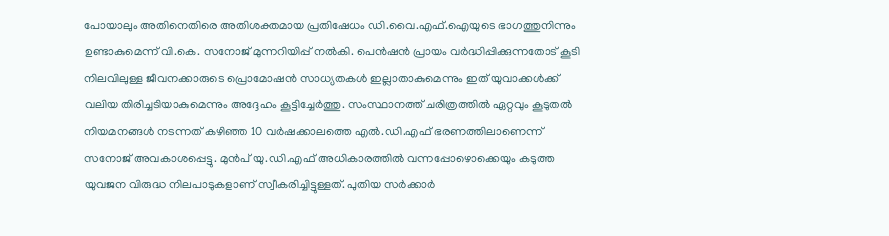പോയാലും അതിനെതിരെ അതിശക്തമായ പ്രതിഷേധം ഡി.വൈ.എഫ്.ഐയുടെ ഭാഗത്തുനിന്നും ഉണ്ടാകുമെന്ന് വി.കെ. സനോജ് മുന്നറിയിപ്പ് നൽകി. പെൻഷൻ പ്രായം വർദ്ധിപ്പിക്കുന്നതോട് കൂടി നിലവിലുള്ള ജീവനക്കാരുടെ പ്രൊമോഷൻ സാധ്യതകൾ ഇല്ലാതാകുമെന്നും ഇത് യുവാക്കൾക്ക് വലിയ തിരിച്ചടിയാകുമെന്നും അദ്ദേഹം കൂട്ടിച്ചേർത്തു. സംസ്ഥാനത്ത് ചരിത്രത്തിൽ ഏറ്റവും കൂടുതൽ നിയമനങ്ങൾ നടന്നത് കഴിഞ്ഞ 10 വർഷക്കാലത്തെ എൽ.ഡി.എഫ് ഭരണത്തിലാണെന്ന് സനോജ് അവകാശപ്പെട്ടു. മുൻപ് യു.ഡി.എഫ് അധികാരത്തിൽ വന്നപ്പോഴൊക്കെയും കടുത്ത യുവജന വിരുദ്ധ നിലപാടുകളാണ് സ്വീകരിച്ചിട്ടുള്ളത്. പുതിയ സർക്കാർ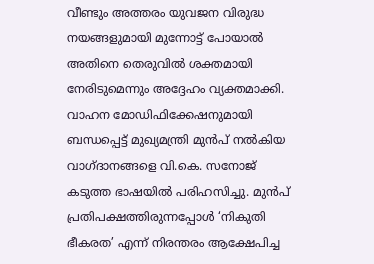വീണ്ടും അത്തരം യുവജന വിരുദ്ധ നയങ്ങളുമായി മുന്നോട്ട് പോയാൽ അതിനെ തെരുവിൽ ശക്തമായി നേരിടുമെന്നും അദ്ദേഹം വ്യക്തമാക്കി.
വാഹന മോഡിഫിക്കേഷനുമായി ബന്ധപ്പെട്ട് മുഖ്യമന്ത്രി മുൻപ് നൽകിയ വാഗ്ദാനങ്ങളെ വി.കെ. സനോജ് കടുത്ത ഭാഷയിൽ പരിഹസിച്ചു. മുൻപ് പ്രതിപക്ഷത്തിരുന്നപ്പോൾ ‘നികുതി ഭീകരത’ എന്ന് നിരന്തരം ആക്ഷേപിച്ച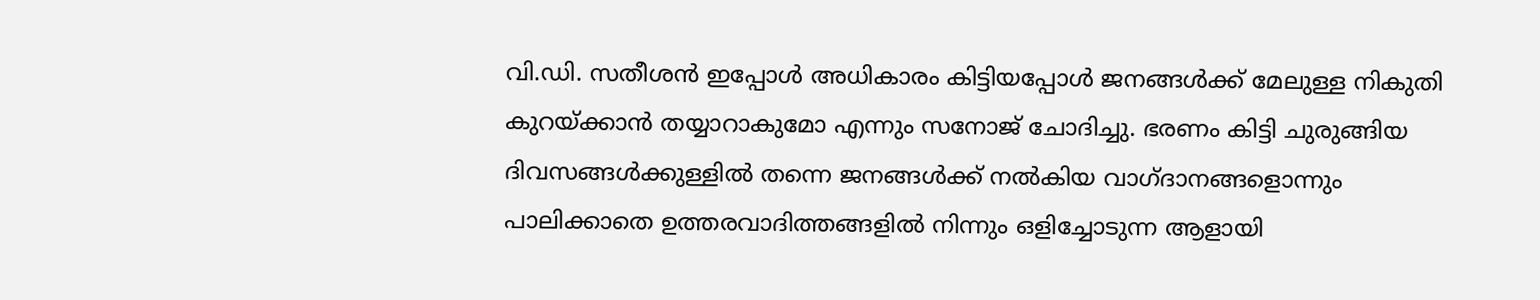വി.ഡി. സതീശൻ ഇപ്പോൾ അധികാരം കിട്ടിയപ്പോൾ ജനങ്ങൾക്ക് മേലുള്ള നികുതി കുറയ്ക്കാൻ തയ്യാറാകുമോ എന്നും സനോജ് ചോദിച്ചു. ഭരണം കിട്ടി ചുരുങ്ങിയ ദിവസങ്ങൾക്കുള്ളിൽ തന്നെ ജനങ്ങൾക്ക് നൽകിയ വാഗ്ദാനങ്ങളൊന്നും പാലിക്കാതെ ഉത്തരവാദിത്തങ്ങളിൽ നിന്നും ഒളിച്ചോടുന്ന ആളായി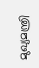മുഖ്യമന്ത്രി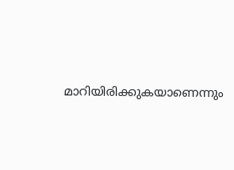മാറിയിരിക്കുകയാണെന്നും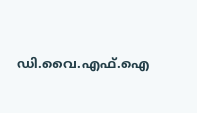ഡി.വൈ.എഫ്.ഐ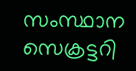സംസ്ഥാന സെക്രട്ടറി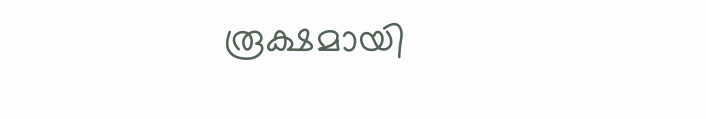രൂക്ഷമായി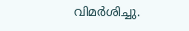വിമർശിച്ചു.